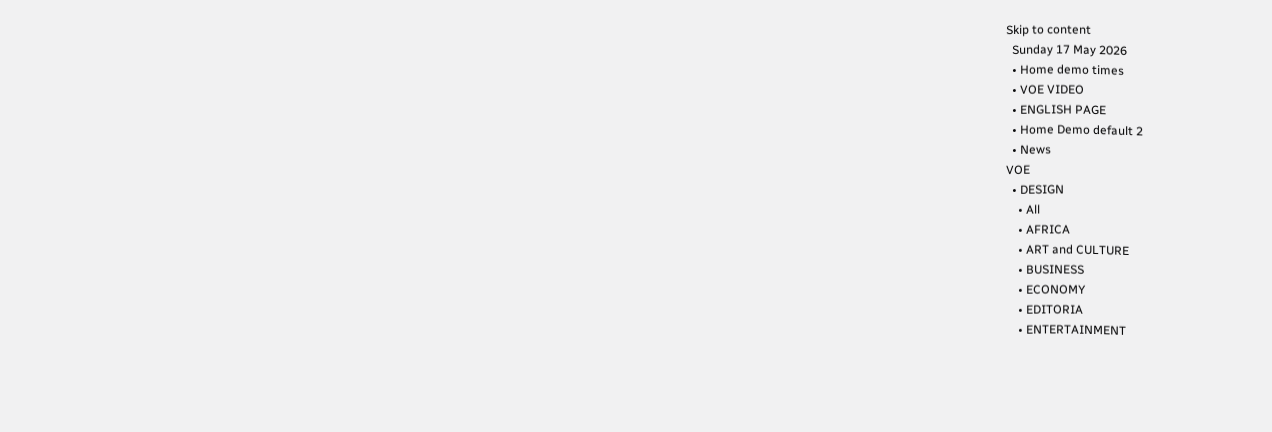Skip to content
  Sunday 17 May 2026
  • Home demo times
  • VOE VIDEO
  • ENGLISH PAGE
  • Home Demo default 2
  • News
VOE
  • DESIGN
    • All
    • AFRICA
    • ART and CULTURE
    • BUSINESS
    • ECONOMY
    • EDITORIA
    • ENTERTAINMENT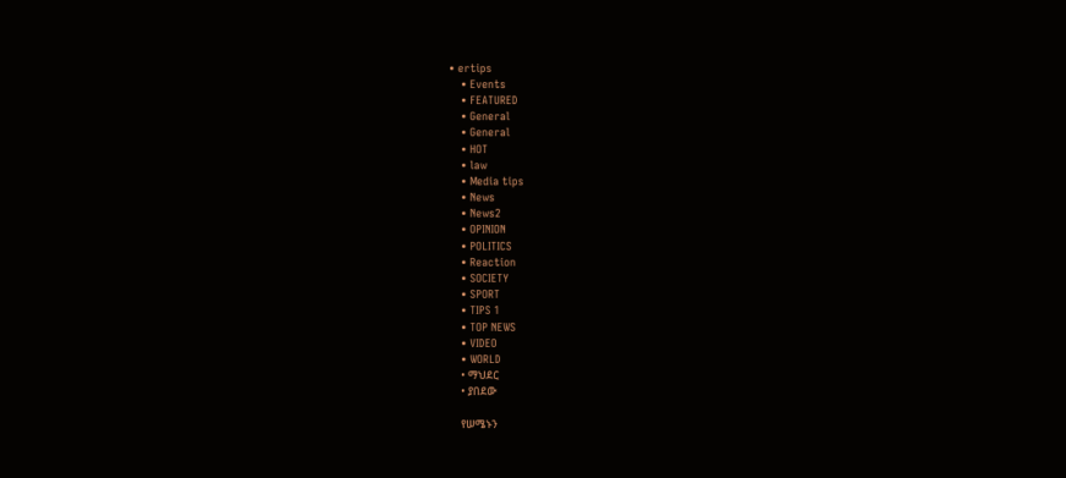• ertips
    • Events
    • FEATURED
    • General
    • General
    • HOT
    • law
    • Media tips
    • News
    • News2
    • OPINION
    • POLITICS
    • Reaction
    • SOCIETY
    • SPORT
    • TIPS 1
    • TOP NEWS
    • VIDEO
    • WORLD
    • ማህደር
    • ያበደው

    የሠሜኑን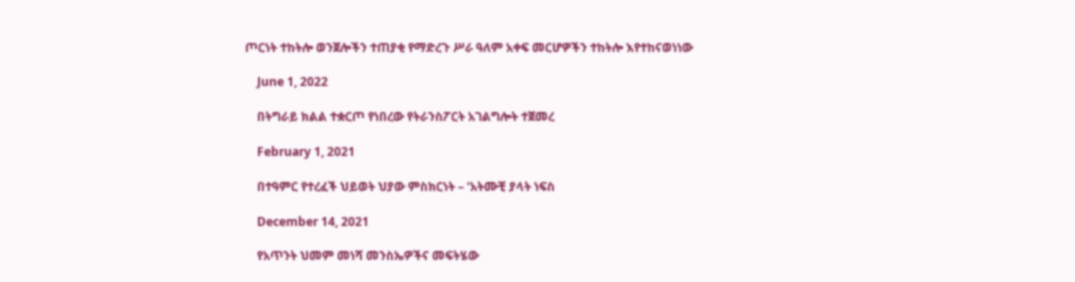ጦርነት ተከትሎ ወንጀሎችን ተጠያቂ የማድረጉ ሥራ ዓለም አቀፍ መርሆዎችን ተከትሎ እየተከናወነነው

    June 1, 2022

    በትግራይ ክልል ተቋርጦ የነበረው የትራንስፖርት አገልግሎት ተጀመረ

    February 1, 2021

    በተዓምር የተረፈች ህይወት ህያው ምስክርነት – ‘አትሙቺ ያላት ነፍስ

    December 14, 2021

    የአጥንት ህመም መነሻ መንስኤዎችና መፍትሄው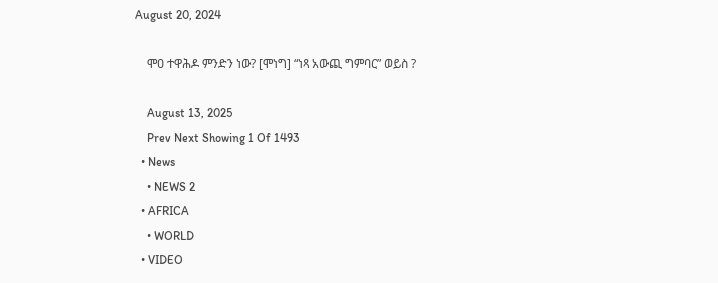August 20, 2024

    ሞዐ ተዋሕዶ ምንድን ነው? [ሞነግ] “ነጻ አውጪ ግምባር” ወይስ ?

    August 13, 2025
    Prev Next Showing 1 Of 1493
  • News
    • NEWS 2
  • AFRICA
    • WORLD
  • VIDEO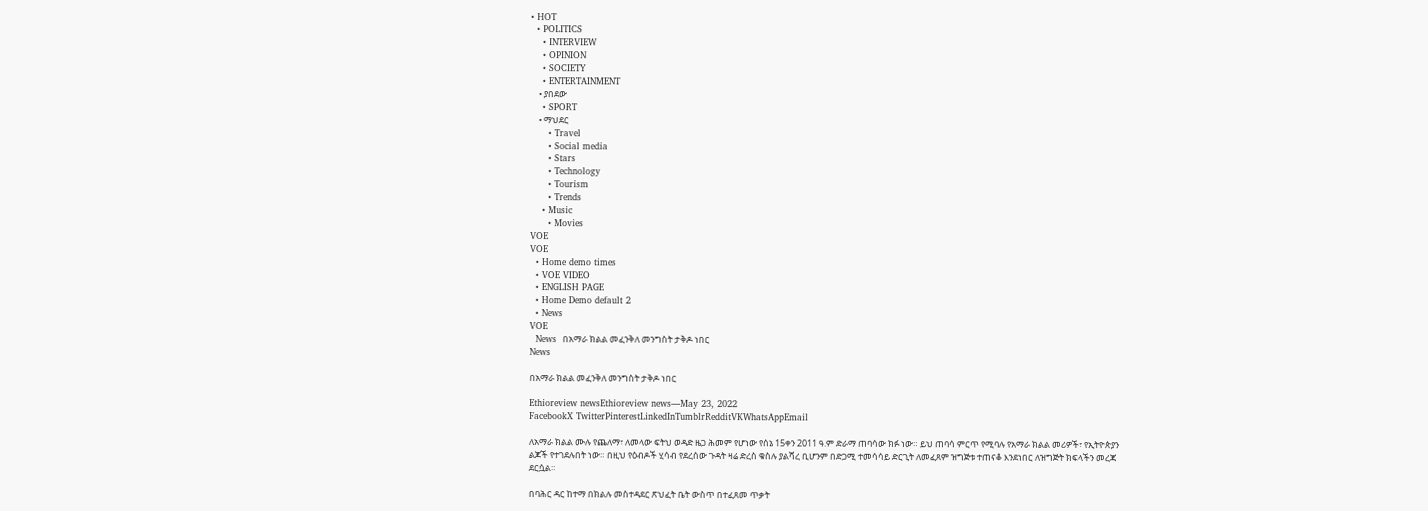• HOT
  • POLITICS
    • INTERVIEW
    • OPINION
    • SOCIETY
    • ENTERTAINMENT
    • ያበደው
    • SPORT
    • ማህደር
      • Travel
      • Social media
      • Stars
      • Technology
      • Tourism
      • Trends
    • Music
      • Movies
VOE
VOE
  • Home demo times
  • VOE VIDEO
  • ENGLISH PAGE
  • Home Demo default 2
  • News
VOE
  News  በአማራ ክልል መፈንቅለ መንግስት ታቅዶ ነበር
News

በአማራ ክልል መፈንቅለ መንግስት ታቅዶ ነበር

Ethioreview newsEthioreview news—May 23, 2022
FacebookX TwitterPinterestLinkedInTumblrRedditVKWhatsAppEmail

ለአማራ ክልል ሙሉ የጨለማ፣ ለመላው ፍትህ ወዳድ ዜጋ ሕመም የሆነው የሰኔ 15ቀን 2011 ዓ.ም ድራማ ጠባሳው ክፉ ነው። ይህ ጠባሳ ምርጥ የሚባሉ የአማራ ክልል መሪዎች፣ የኢትዮጵያን ልጆች የተገደሉበት ነው። በዚህ የዕብዶች ሂሳብ የደረሰው ጉዳት ዛሬ ድረስ ቁስሉ ያልሻረ ቢሆንም በድጋሚ ተመሳሳይ ድርጊት ለመፈጸም ዝግጅቱ ተጠናቆ እንደነበር ለዝግጅት ክፍላችን መረጃ ደርሷል።

በባሕር ዳር ከተማ በክልሉ መስተዳደር ጽህፈት ቤት ውስጥ በተፈጸመ ጥቃት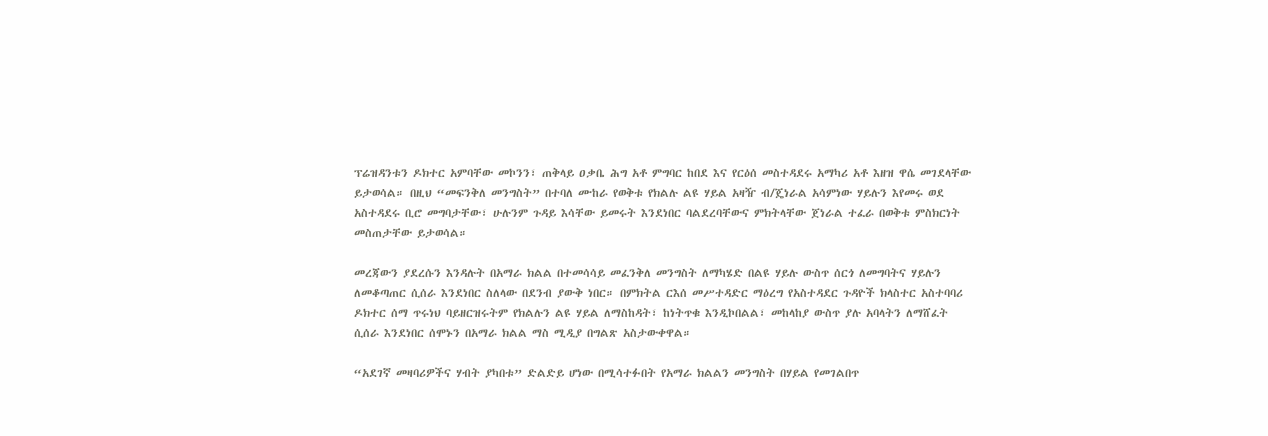ፕሬዝዳንቱን ዶክተር አምባቸው መኮንን፣ ጠቅላይ ዐቃቤ ሕግ አቶ ምግባር ከበደ እና የርዕሰ መስተዳደሩ አማካሪ አቶ እዘዝ ዋሴ መገደላቸው ይታወሳል። በዚህ “መፍንቅለ መንግስት” በተባለ ሙከራ የወቅቱ የክልሉ ልዩ ሃይል አዛዥ ብ/ጄነራል አሳምነው ሃይሉን እየመሩ ወደ አስተዳደሩ ቢሮ መግባታቸው፣ ሁሉንም ጉዳይ እሳቸው ይመሩት እንደነበር ባልደረባቸውና ምክትላቸው ጀነራል ተፈራ በወቅቱ ምስክርነት መስጠታቸው ይታወሳል።

መረጃውን ያደረሱን እንዳሉት በአማራ ክልል በተመሳሳይ መፈንቅለ መንግስት ለማካሄድ በልዩ ሃይሉ ውስጥ ሰርጎ ለመግባትና ሃይሉን ለመቆጣጠር ሲሰራ እንደነበር ስለላው በደንብ ያውቅ ነበር። በምክትል ርእሰ መሥተዳድር ማዕረግ የአስተዳደር ጉዳዮች ክላስተር አስተባባሪ ዶክተር ሰማ ጥሩነህ ባይዘርዝሩትም የክልሉን ልዩ ሃይል ለማስከዳት፣ ከነትጥቁ እንዲኮበልል፣ መከላከያ ውስጥ ያሉ አባላትን ለማሸፈት ሲሰራ እንደነበር ሰሞኑን በአማራ ክልል ማስ ሚዲያ በግልጽ አስታውቀዋል።

“አደገኛ መዛባሪዎችና ሃብት ያካበቱ” ድልድይ ሆነው በሚሳተፉበት የአማራ ክልልን መንግስት በሃይል የመገልበጥ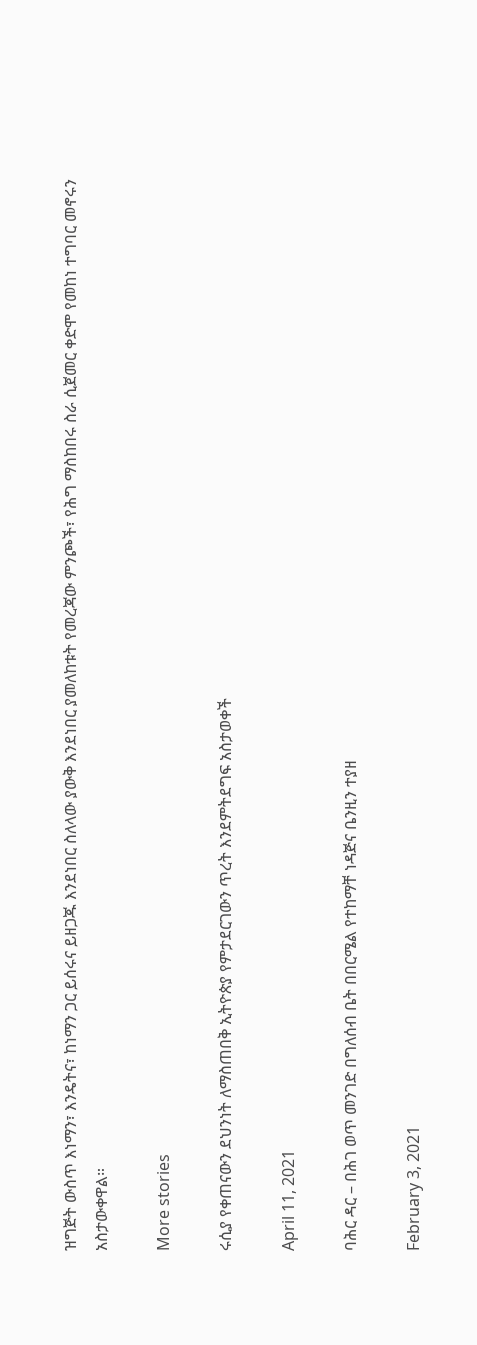ዝግጅት ውስጥ እነማን፣ እንዴትና፣ ከነማን ጋር ይሰሩና ይዘጋጁ እንደነበር ስለላው ያውቅ እንደነበር ያመለከቱት የመረጃው ምንጮች፣ የሕግ ማስከበሩ ስራ ሲጀመር ቀድሞ የመከነ ተግባር መኖሩን አስታውቀዋል።

More stories

ሩሲያ የቀጠናውን ደህንነት ለማስጠበቅ ኢትዮጵያ የምታደርገውን ጥረት እንደምትደግፍ አስታወቀች

April 11, 2021

ባሕር ዳር – በሕገ ወጥ መንገድ በግለሰብ ቤት በበርሜል የተከማቸ ነዳጅና ቤንዚን ተያዘ

February 3, 2021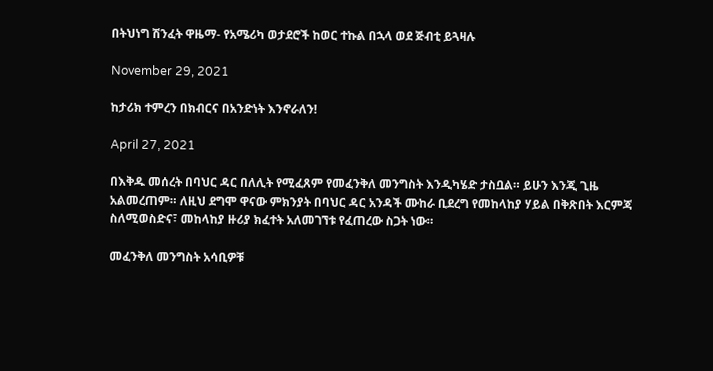በትህነግ ሽንፈት ዋዜማ- የአሜሪካ ወታደሮች ከወር ተኩል በኋላ ወደ ጅብቲ ይጓዛሉ

November 29, 2021

ከታሪክ ተምረን በክብርና በአንድነት እንኖራለን!

April 27, 2021

በእቅዱ መሰረት በባህር ዳር በለሊት የሚፈጸም የመፈንቅለ መንግስት እንዲካሄድ ታስቧል። ይሁን እንጂ ጊዜ አልመረጠም። ለዚህ ደግሞ ዋናው ምክንያት በባህር ዳር አንዳች ሙከራ ቢደረግ የመከላከያ ሃይል በቅጽበት እርምጃ ስለሚወስድና፣ መከላከያ ዙሪያ ክፈተት አለመገኘቱ የፈጠረው ስጋት ነው።

መፈንቅለ መንግስት አሳቢዎቹ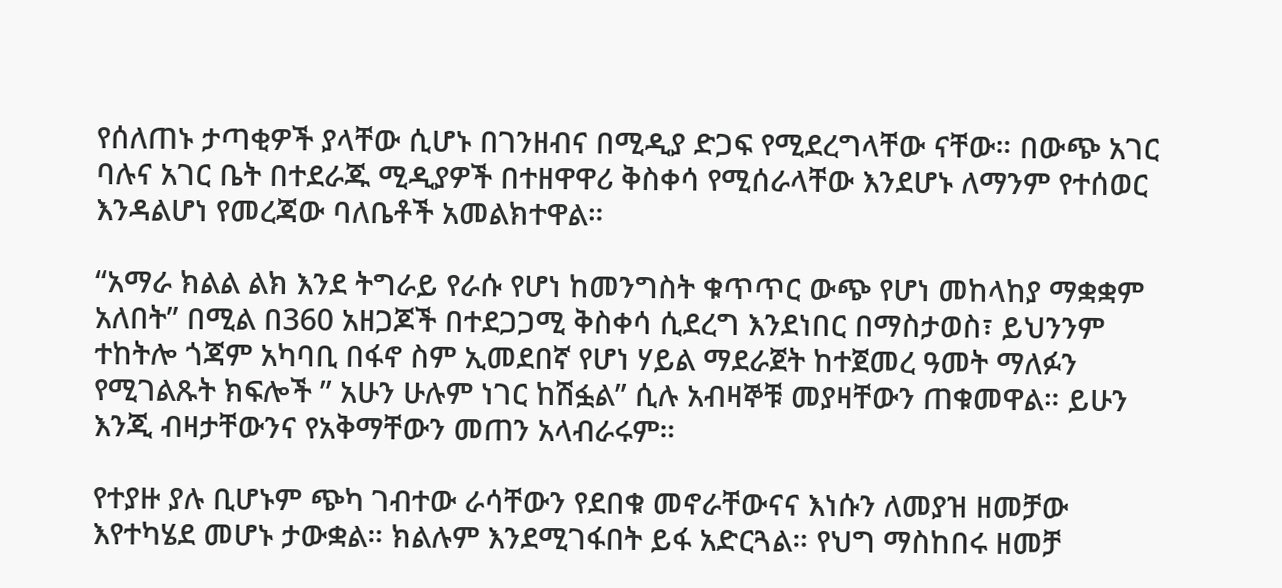የሰለጠኑ ታጣቂዎች ያላቸው ሲሆኑ በገንዘብና በሚዲያ ድጋፍ የሚደረግላቸው ናቸው። በውጭ አገር ባሉና አገር ቤት በተደራጁ ሚዲያዎች በተዘዋዋሪ ቅስቀሳ የሚሰራላቸው እንደሆኑ ለማንም የተሰወር እንዳልሆነ የመረጃው ባለቤቶች አመልክተዋል።

“አማራ ክልል ልክ እንደ ትግራይ የራሱ የሆነ ከመንግስት ቁጥጥር ውጭ የሆነ መከላከያ ማቋቋም አለበት” በሚል በ360 አዘጋጆች በተደጋጋሚ ቅስቀሳ ሲደረግ እንደነበር በማስታወስ፣ ይህንንም ተከትሎ ጎጃም አካባቢ በፋኖ ስም ኢመደበኛ የሆነ ሃይል ማደራጀት ከተጀመረ ዓመት ማለፉን የሚገልጹት ክፍሎች ” አሁን ሁሉም ነገር ከሽፏል” ሲሉ አብዛኞቹ መያዛቸውን ጠቁመዋል። ይሁን እንጂ ብዛታቸውንና የአቅማቸውን መጠን አላብራሩም።

የተያዙ ያሉ ቢሆኑም ጭካ ገብተው ራሳቸውን የደበቁ መኖራቸውናና እነሱን ለመያዝ ዘመቻው እየተካሄደ መሆኑ ታውቋል። ክልሉም እንደሚገፋበት ይፋ አድርጓል። የህግ ማስከበሩ ዘመቻ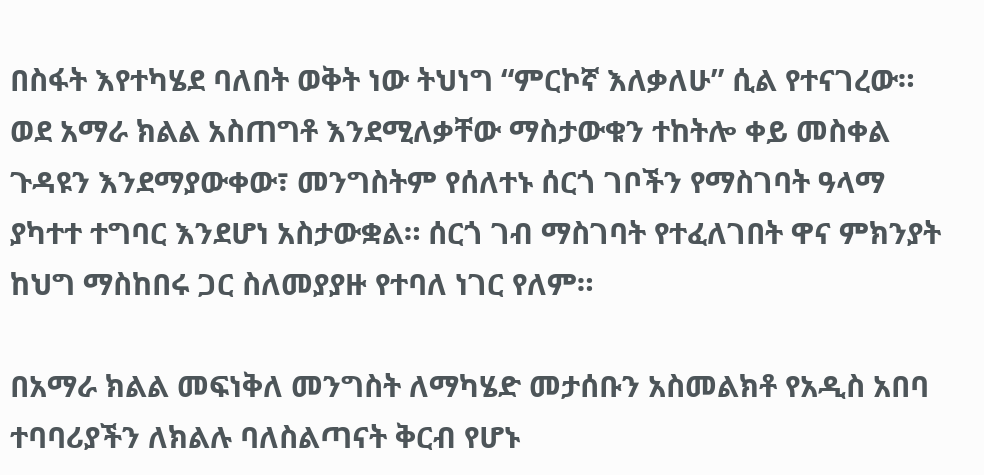በስፋት እየተካሄደ ባለበት ወቅት ነው ትህነግ “ምርኮኛ እለቃለሁ” ሲል የተናገረው። ወደ አማራ ክልል አስጠግቶ እንደሚለቃቸው ማስታውቁን ተከትሎ ቀይ መስቀል ጉዳዩን እንደማያውቀው፣ መንግስትም የሰለተኑ ሰርጎ ገቦችን የማስገባት ዓላማ ያካተተ ተግባር እንደሆነ አስታውቋል። ሰርጎ ገብ ማስገባት የተፈለገበት ዋና ምክንያት ከህግ ማስከበሩ ጋር ስለመያያዙ የተባለ ነገር የለም።

በአማራ ክልል መፍነቅለ መንግስት ለማካሄድ መታሰቡን አስመልክቶ የአዲስ አበባ ተባባሪያችን ለክልሉ ባለስልጣናት ቅርብ የሆኑ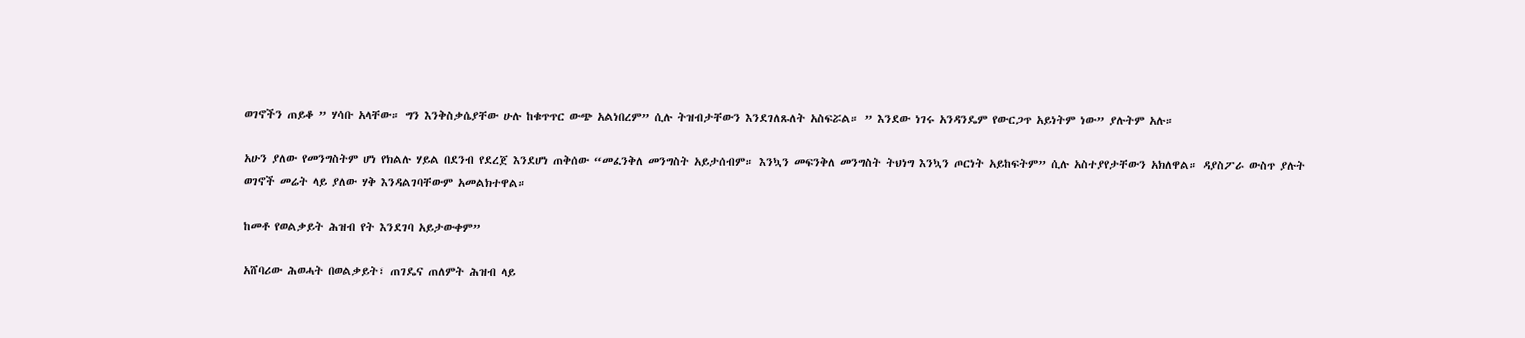ወገኖችን ጠይቆ ” ሃሳቡ አላቸው። ግን እንቅስቃሴያቸው ሁሉ ከቁጥጥር ውጭ አልነበረም” ሲሉ ትዝብታቸውን እንደገለጹለት አስፍሯል። ” እንደው ነገሩ አንዳንዴም የውርጋጥ አይነትም ነው” ያሉትም አሉ።

አሁን ያለው የመንግስትም ሆነ የክልሉ ሃይል በደንብ የደረጀ እንደሆነ ጠቅሰው “መፈንቅለ መንግስት አይታሰብም። እንኳን መፍንቅለ መንግስት ትህነግ እንኳን ጦርነት አይከፍትም” ሲሉ አስተያየታቸውን አክለዋል። ዳያስፖራ ውስጥ ያሉት ወገኖች መሬት ላይ ያለው ሃቅ እንዳልገባቸውም አመልክተዋል።

ከመቶ የወልቃይት ሕዝብ የት እንደገባ አይታውቀም”

አሸባሪው ሕወሓት በወልቃይት፣ ጠገዴና ጠለምት ሕዝብ ላይ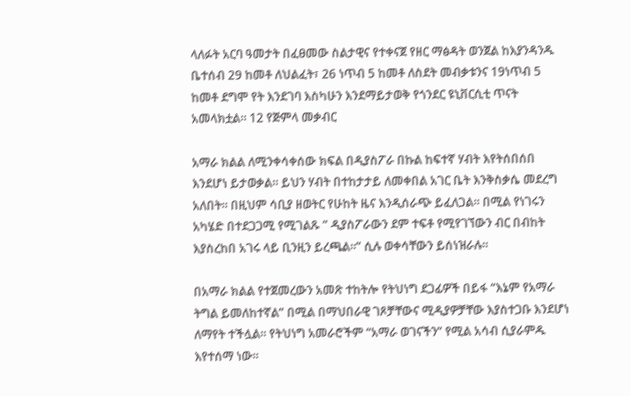ላለፉት አርባ ዓመታት በፈፀመው ስልታዊና የተቀናጀ የዘር ማፅዳት ወንጀል ከእያንዳንዱ ቤተሰብ 29 ከመቶ ለህልፈት፣ 26 ነጥብ 5 ከመቶ ለስደት መብቃቱንና 19ነጥብ 5 ከመቶ ደግሞ የት እንደገባ እስካሁን እንደማይታወቅ የጎንደር ዩኒቨርሲቲ ጥናት አመላክቷል። 12 የጅምላ መቃብር

አማራ ክልል ለሚንቀሳቀሰው ክፍል በዲያስፖራ በኩል ከፍተኛ ሃብት እየትሰበሰበ እንደሆነ ይታወቃል። ይህን ሃብት በተከታታይ ለመቀበል አገር ቤት እንቅስቃሴ መደረግ አለበት። በዚህም ሳቢያ ዘወትር የሁከት ዜና እንዲሰራጭ ይፈለጋል። በሚል የነገሩን አካሄድ በተደጋጋሚ የሚገልጹ ” ዲያስፖራውን ደም ተፍቶ የሚየገኘውን ብር በብከት እያስረከበ አገሩ ላይ ቢንዚን ይረጫል።” ሲሉ ወቀሳቸውን ይሰነዝራሉ።

በአማራ ክልል የተጀመረውን አመጽ ተከትሎ የትህነግ ደጋፊዎች በይፋ “እኔም የአማራ ትግል ይመለከተኛል” በሚል በማህበራዊ ገጾቻቸውና ሚዲያዎቻቸው እያስተጋቡ እንደሆነ ለማየት ተችሏል። የትህነግ አመራሮችም “አማራ ወገናችን” የሚል አሳብ ሲያራምዱ እየተሰማ ነው።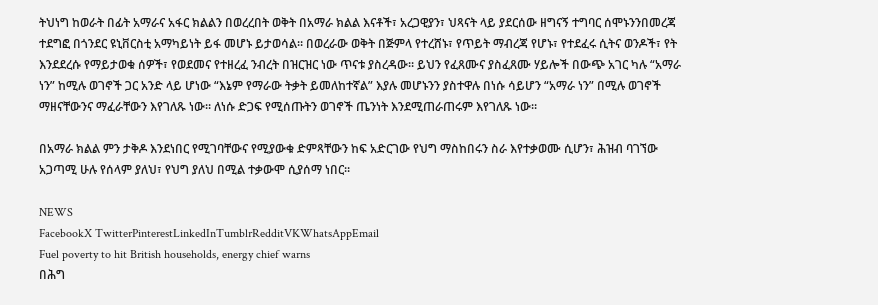ትህነግ ከወራት በፊት አማራና አፋር ክልልን በወረረበት ወቅት በአማራ ክልል እናቶች፣ አረጋዊያን፣ ህጻናት ላይ ያደርሰው ዘግናኝ ተግባር ሰሞኑንንበመረጃ ተደግፎ በጎንደር ዩኒቨርስቲ አማካይነት ይፋ መሆኑ ይታወሳል። በወረራው ወቅት በጅምላ የተረሸኑ፣ የጥይት ማብረጃ የሆኑ፣ የተደፈሩ ሲትና ወንዶች፣ የት እንደደረሱ የማይታወቁ ሰዎች፣ የወደመና የተዘረፈ ንብረት በዝርዝር ነው ጥናቱ ያስረዳው። ይህን የፈጸሙና ያስፈጸሙ ሃይሎች በውጭ አገር ካሉ “አማራ ነን” ከሚሉ ወገኖች ጋር አንድ ላይ ሆነው “እኔም የማራው ትቃት ይመለከተኛል” እያሉ መሆኑንን ያስተዋሉ በነሱ ሳይሆን “አማራ ነን” በሚሉ ወገኖች ማዘናቸውንና ማፈራቸውን እየገለጹ ነው። ለነሱ ድጋፍ የሚሰጡትን ወገኖች ጤንነት እንደሚጠራጠሩም እየገለጹ ነው።

በአማራ ክልል ምን ታቅዶ እንደነበር የሚገባቸውና የሚያውቁ ድምጻቸውን ከፍ አድርገው የህግ ማስከበሩን ስራ እየተቃወሙ ሲሆን፣ ሕዝብ ባገኘው አጋጣሚ ሁሉ የሰላም ያለህ፣ የህግ ያለህ በሚል ተቃውሞ ሲያሰማ ነበር።

NEWS
FacebookX TwitterPinterestLinkedInTumblrRedditVKWhatsAppEmail
Fuel poverty to hit British households, energy chief warns
በሕግ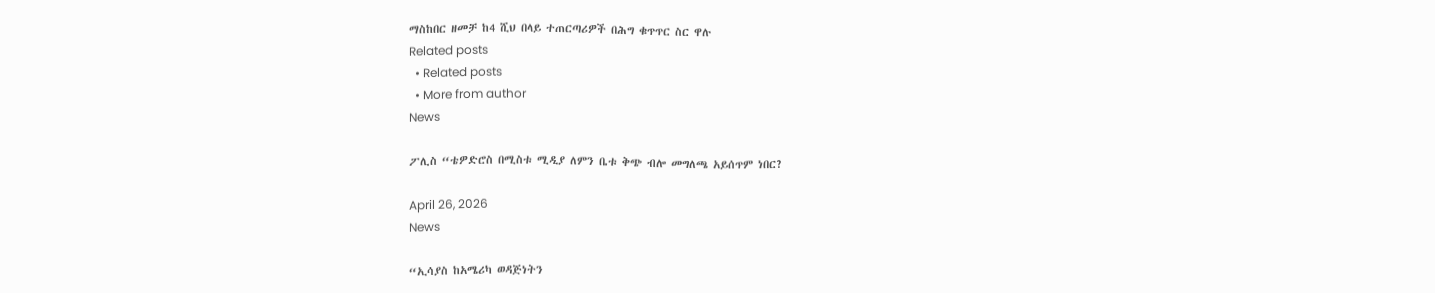ማስከበር ዘመቻ ከ4 ሺህ በላይ ተጠርጣሪዎች በሕግ ቁጥጥር ስር ዋሉ
Related posts
  • Related posts
  • More from author
News

ፖሊስ “ቴዎድሮስ በሚስቱ ሚዲያ ለምን ቤቱ ቅጭ ብሎ መግለጫ አይሰጥም ነበር?

April 26, 2026
News

“ኢሳያስ ከአሜሪካ ወዳጅነትን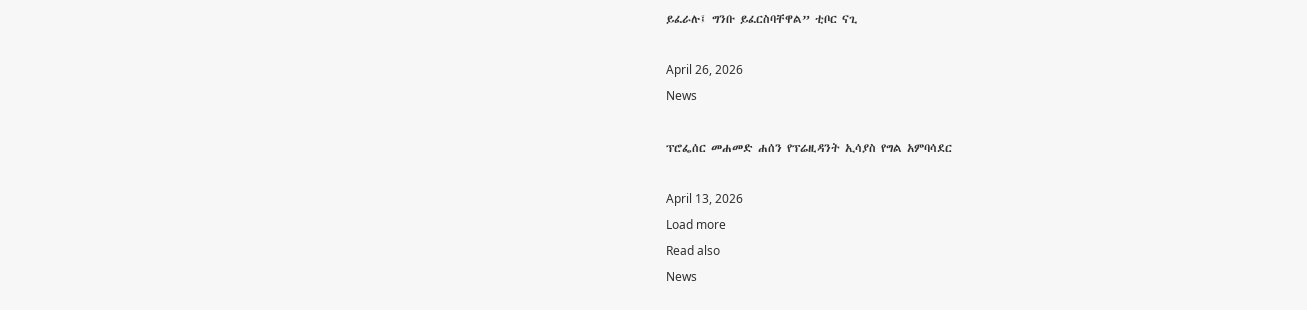ይፈራሉ፤ ግንቡ ይፈርስባቸዋል” ቲቦር ናጊ

April 26, 2026
News

ፕሮፌሰር መሐመድ ሐሰን የፕሬዚዳንት ኢሳያስ የግል አምባሳደር

April 13, 2026
Load more
Read also
News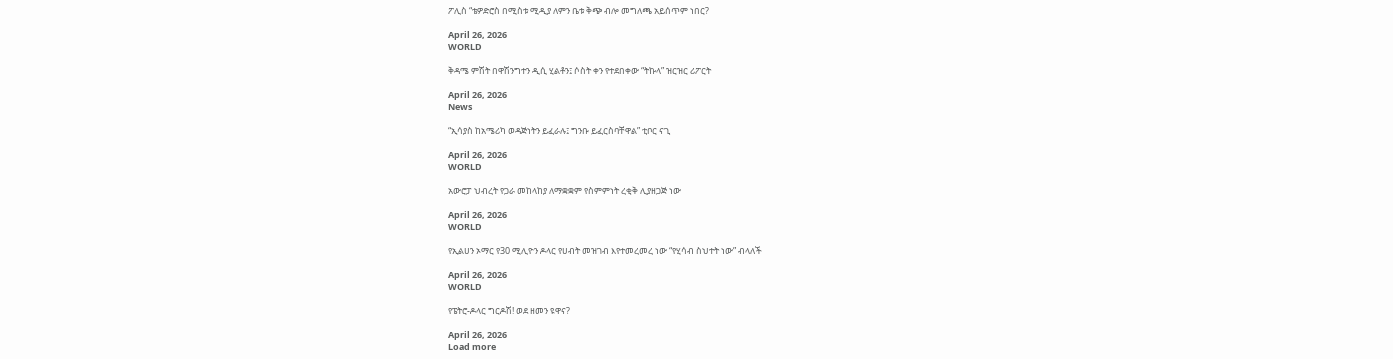ፖሊስ “ቴዎድሮስ በሚስቱ ሚዲያ ለምን ቤቱ ቅጭ ብሎ መግለጫ አይሰጥም ነበር?

April 26, 2026
WORLD

ቅዳሜ ምሽት በዋሽንግተን ዲሲ ሂልቶን፤ ሶስት ቀን የተደበቀው “ትኩላ” ዝርዝር ሪፖርት

April 26, 2026
News

“ኢሳያስ ከአሜሪካ ወዳጅነትን ይፈራሉ፤ ግንቡ ይፈርስባቸዋል” ቲቦር ናጊ

April 26, 2026
WORLD

አውሮፓ ህብረት የጋራ መከላከያ ለማቋቋም የስምምነት ረቂቅ ሊያዘጋጅ ነው

April 26, 2026
WORLD

የኢልሀን ኦማር የ30 ሚሊዮን ዶላር የሀብት መዝገብ እየተመረመረ ነው “የሂሳብ ስህተት ነው” ብላለች

April 26, 2026
WORLD

የፔትሮ-ዶላር ግርዶሽ! ወደ ዘመን ዩዋና?

April 26, 2026
Load more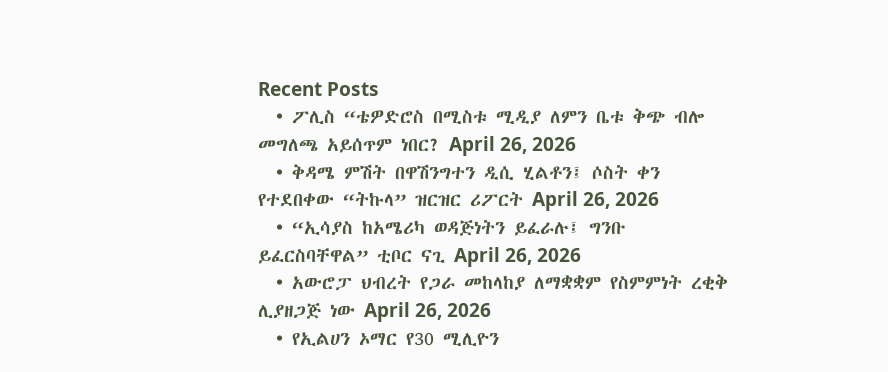Recent Posts
  • ፖሊስ “ቴዎድሮስ በሚስቱ ሚዲያ ለምን ቤቱ ቅጭ ብሎ መግለጫ አይሰጥም ነበር? April 26, 2026
  • ቅዳሜ ምሽት በዋሽንግተን ዲሲ ሂልቶን፤ ሶስት ቀን የተደበቀው “ትኩላ” ዝርዝር ሪፖርት April 26, 2026
  • “ኢሳያስ ከአሜሪካ ወዳጅነትን ይፈራሉ፤ ግንቡ ይፈርስባቸዋል” ቲቦር ናጊ April 26, 2026
  • አውሮፓ ህብረት የጋራ መከላከያ ለማቋቋም የስምምነት ረቂቅ ሊያዘጋጅ ነው April 26, 2026
  • የኢልሀን ኦማር የ30 ሚሊዮን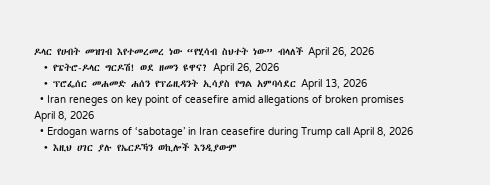ዶላር የሀብት መዝገብ እየተመረመረ ነው “የሂሳብ ስህተት ነው” ብላለች April 26, 2026
  • የፔትሮ-ዶላር ግርዶሽ! ወደ ዘመን ዩዋና? April 26, 2026
  • ፕሮፌሰር መሐመድ ሐሰን የፕሬዚዳንት ኢሳያስ የግል አምባሳደር April 13, 2026
  • Iran reneges on key point of ceasefire amid allegations of broken promises   April 8, 2026
  • Erdogan warns of ‘sabotage’ in Iran ceasefire during Trump call April 8, 2026
  • እዚህ ሀገር ያሉ የኤርዶኻን ወኪሎች እንዲያውም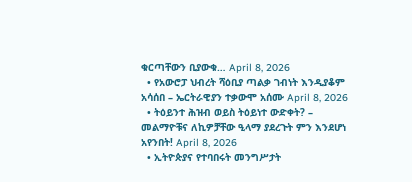ቁርጣቸውን ቢያውቁ… April 8, 2026
  • የአውሮፓ ህብረት ሻዕቢያ ጣልቃ ገብነት እንዲያቆም አሳሰበ – ኤርትራዊያን ተቃውሞ አሰሙ April 8, 2026
  • ትዕይንተ ሕዝብ ወይስ ትዕይነተ ውድቀት? – መልማዮቹና ለኪዎቻቸው ዒላማ ያደረጉት ምን እንደሆነ አየንበት! April 8, 2026
  • ኢትዮጵያና የተባበሩት መንግሥታት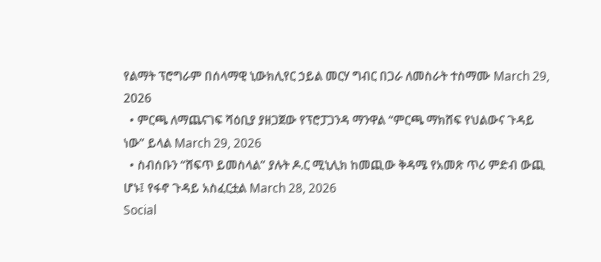የልማት ፕሮግራም በሰላማዊ ኒውክሊየር ኃይል መርሃ ግብር በጋራ ለመስራት ተስማሙ March 29, 2026
  • ምርጫ ለማጨናገፍ ሻዕቢያ ያዘጋጀው የፕሮፓጋንዳ ማንዋል “ምርጫ ማክሸፍ የህልውና ጉዳይ ነው” ይላል March 29, 2026
  • ስብሰቡን “ሸፍጥ ይመስላል” ያሉት ዶ.ር ሚኒሊክ ከመጪው ቅዳሜ የአመጽ ጥሪ ምድብ ውጪ ሆኑ፤ የፋኖ ጉዳይ አስፈርቷል March 28, 2026
Social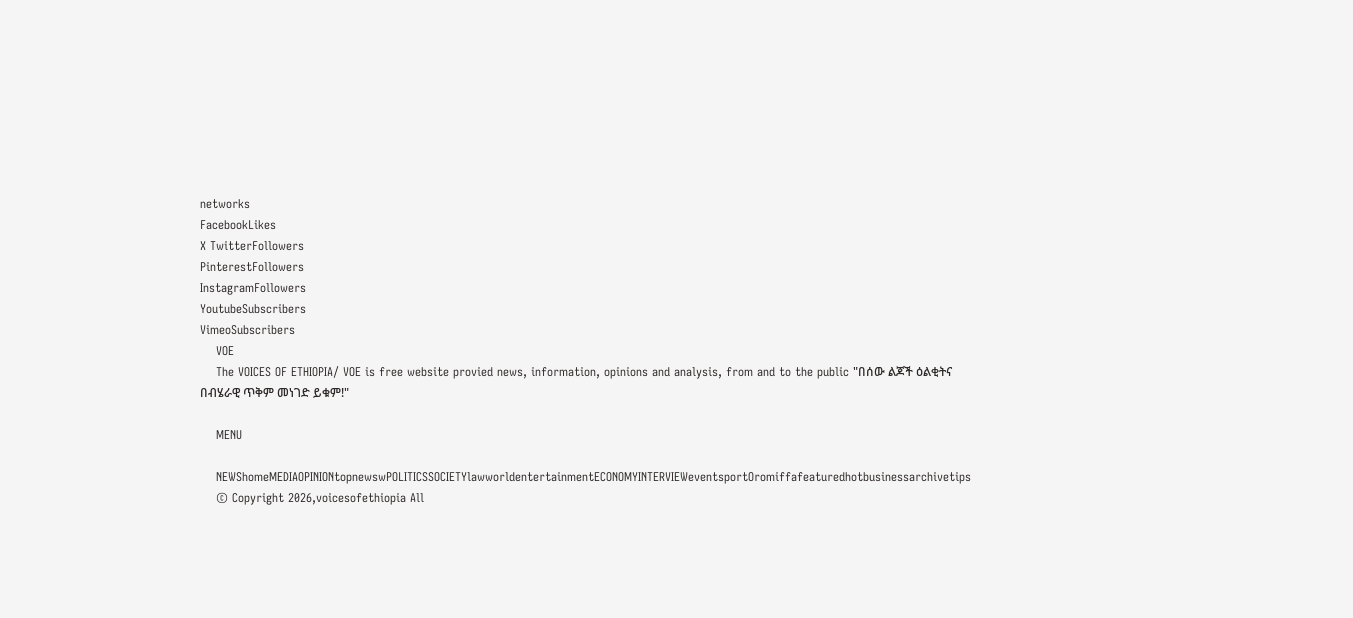networks
FacebookLikes
X TwitterFollowers
PinterestFollowers
InstagramFollowers
YoutubeSubscribers
VimeoSubscribers
    VOE
    The VOICES OF ETHIOPIA/ VOE is free website provied news, information, opinions and analysis, from and to the public "በሰው ልጆች ዕልቂትና በብሄራዊ ጥቅም መነገድ ይቁም!"

    MENU

    NEWShomeMEDIAOPINIONtopnewswPOLITICSSOCIETYlawworldentertainmentECONOMYINTERVIEWeventsportOromiffafeaturedhotbusinessarchivetips
    © Copyright 2026,voicesofethiopia All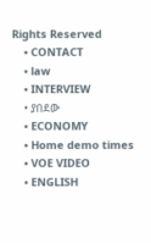Rights Reserved
    • CONTACT
    • law
    • INTERVIEW
    • ያበደው
    • ECONOMY
    • Home demo times
    • VOE VIDEO
    • ENGLISH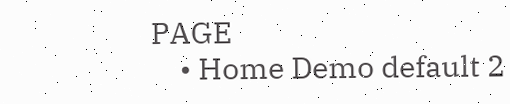PAGE
    • Home Demo default 2